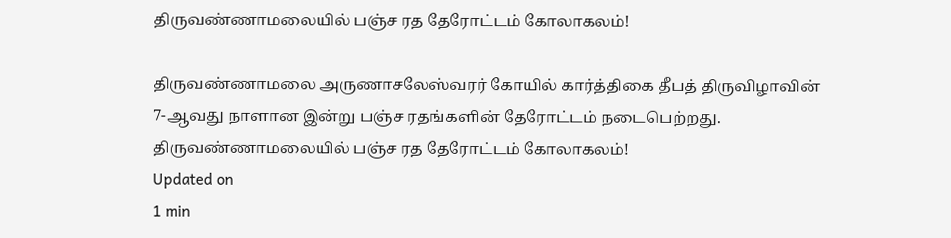திருவண்ணாமலையில் பஞ்ச ரத தேரோட்டம் கோலாகலம்!

திருவண்ணாமலை அருணாசலேஸ்வரர் கோயில் கார்த்திகை தீபத் திருவிழாவின் 7-ஆவது நாளான இன்று பஞ்ச ரதங்களின் தேரோட்டம் நடைபெற்றது.
திருவண்ணாமலையில் பஞ்ச ரத தேரோட்டம் கோலாகலம்!
Updated on
1 min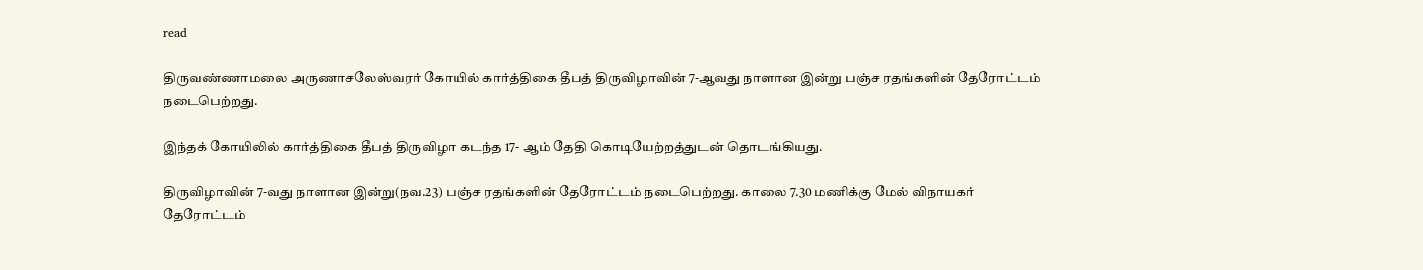read

திருவண்ணாமலை அருணாசலேஸ்வரர் கோயில் கார்த்திகை தீபத் திருவிழாவின் 7-ஆவது நாளான இன்று பஞ்ச ரதங்களின் தேரோட்டம் நடைபெற்றது.

இந்தக் கோயிலில் கார்த்திகை தீபத் திருவிழா கடந்த 17- ஆம் தேதி கொடியேற்றத்துடன் தொடங்கியது.

திருவிழாவின் 7-வது நாளான இன்று(நவ.23) பஞ்ச ரதங்களின் தேரோட்டம் நடைபெற்றது. காலை 7.30 மணிக்கு மேல் விநாயகர் தேரோட்டம்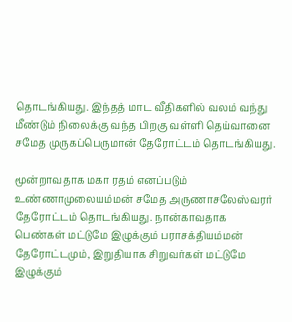தொடங்கியது. இந்தத் மாட வீதிகளில் வலம் வந்து மீண்டும் நிலைக்கு வந்த பிறகு வள்ளி தெய்வானை சமேத முருகப்பெருமான் தேரோட்டம் தொடங்கியது.

மூன்றாவதாக மகா ரதம் எனப்படும் உண்ணாமுலையம்மன் சமேத அருணாசலேஸ்வரர் தேரோட்டம் தொடங்கியது. நான்காவதாக பெண்கள் மட்டுமே இழுக்கும் பராசக்தியம்மன் தேரோட்டமும், இறுதியாக சிறுவர்கள் மட்டுமே இழுக்கும்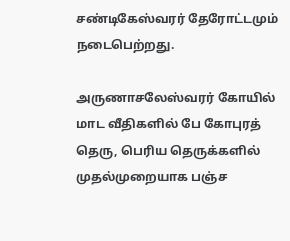சண்டிகேஸ்வரர் தேரோட்டமும் நடைபெற்றது.

அருணாசலேஸ்வரர் கோயில் மாட வீதிகளில் பே கோபுரத் தெரு, பெரிய தெருக்களில் முதல்முறையாக பஞ்ச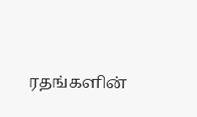ரதங்களின்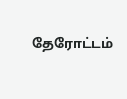தேரோட்டம்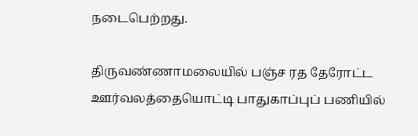நடைபெற்றது.

திருவண்ணாமலையில் பஞ்ச ரத தேரோட்ட ஊர்வலத்தையொட்டி பாதுகாப்புப் பணியில்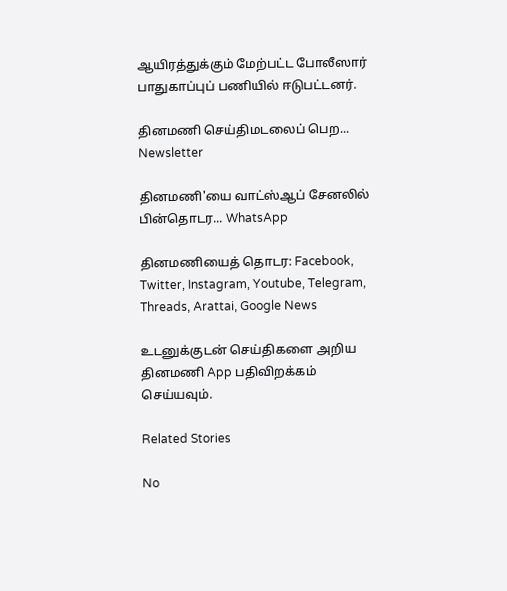ஆயிரத்துக்கும் மேற்பட்ட போலீஸார் பாதுகாப்புப் பணியில் ஈடுபட்டனர்.

தினமணி செய்திமடலைப் பெற... Newsletter

தினமணி'யை வாட்ஸ்ஆப் சேனலில் பின்தொடர... WhatsApp

தினமணியைத் தொடர: Facebook, Twitter, Instagram, Youtube, Telegram, Threads, Arattai, Google News

உடனுக்குடன் செய்திகளை அறிய தினமணி App பதிவிறக்கம் செய்யவும்.

Related Stories

No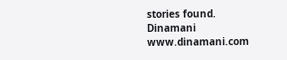stories found.
Dinamani
www.dinamani.com